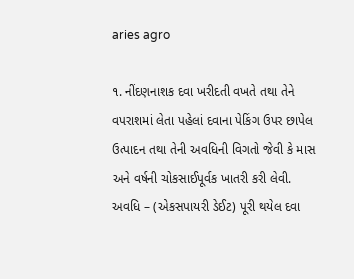aries agro

૧. નીંદણનાશક દવા ખરીદતી વખતે તથા તેને વપરાશમાં લેતા પહેલાં દવાના પેકિંગ ઉપર છાપેલ ઉત્પાદન તથા તેની અવધિની વિગતો જેવી કે માસ અને વર્ષની ચોકસાઈપૂર્વક ખાતરી કરી લેવી. અવધિ – (એકસપાયરી ડેઈટ) પૂરી થયેલ દવા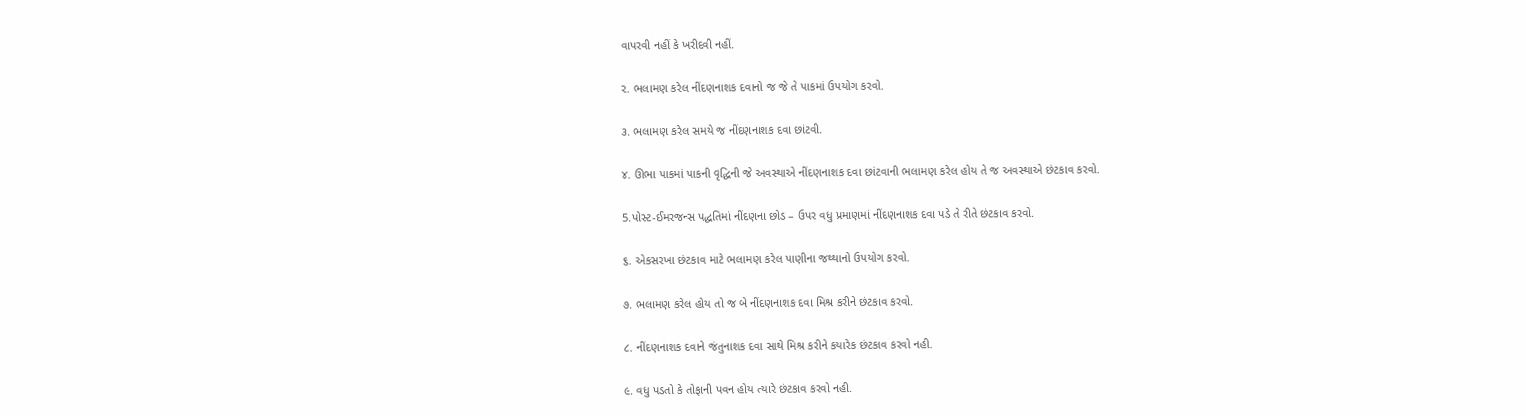વાપરવી નહીં કે ખરીદવી નહીં.

૨. ભલામણ કરેલ નીંદણનાશક દવાનો જ જે તે પાકમાં ઉપયોગ કરવો.

૩. ભલામણ કરેલ સમયે જ નીંદણનાશક દવા છાંટવી.

૪. ઊભા પાકમાં પાકની વૃદ્ધિની જે અવસ્થાએ નીંદણનાશક દવા છાંટવાની ભલામણ કરેલ હોય તે જ અવસ્થાએ છંટકાવ કરવો.

5.પોસ્ટ-ઈમરજન્સ પદ્ધતિમાં નીંદણના છોડ – ઉપર વધુ પ્રમાણમાં નીંદણનાશક દવા પડે તે રીતે છંટકાવ કરવો.

૬. એકસરખા છંટકાવ માટે ભલામણ કરેલ પાણીના જથ્થાનો ઉપયોગ કરવો.

૭. ભલામણ કરેલ હોય તો જ બે નીંદણનાશક દવા મિશ્ર કરીને છંટકાવ કરવો.

૮. નીંદણનાશક દવાને જંતુનાશક દવા સાથે મિશ્ર કરીને કયારેક છંટકાવ કરવો નહી.

૯. વધુ પડતો કે તોફાની પવન હોય ત્યારે છંટકાવ કરવો નહી.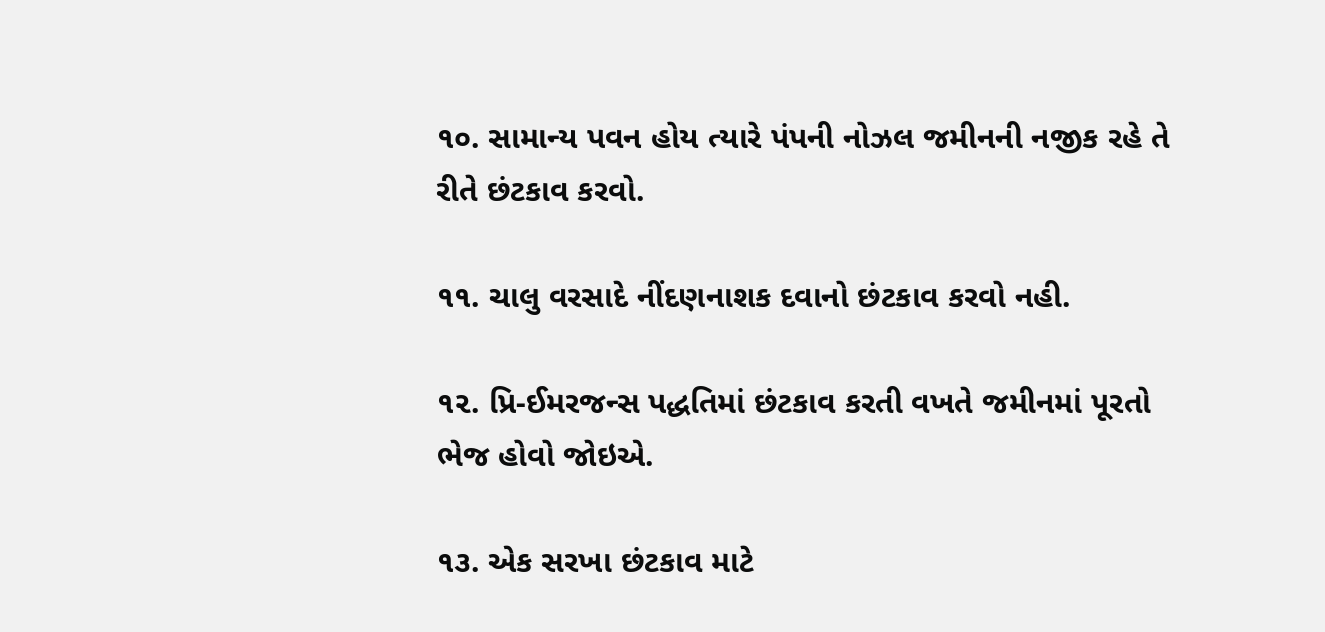૧૦. સામાન્ય પવન હોય ત્યારે પંપની નોઝલ જમીનની નજીક રહે તે રીતે છંટકાવ કરવો.

૧૧. ચાલુ વરસાદે નીંદણનાશક દવાનો છંટકાવ કરવો નહી.

૧૨. પ્રિ-ઈમરજન્સ પદ્ધતિમાં છંટકાવ કરતી વખતે જમીનમાં પૂરતો ભેજ હોવો જોઇએ.

૧૩. એક સરખા છંટકાવ માટે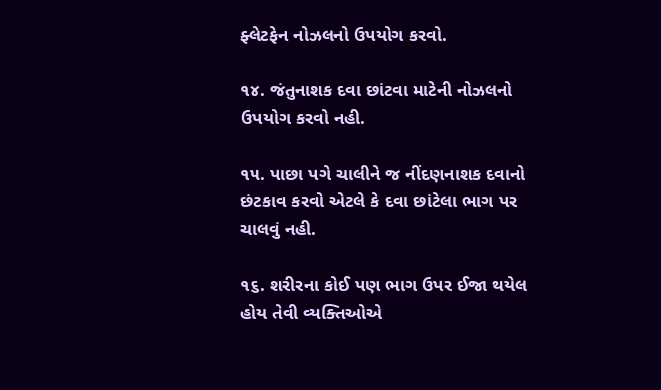ફ્લેટફેન નોઝલનો ઉપયોગ કરવો.

૧૪. જંતુનાશક દવા છાંટવા માટેની નોઝલનો ઉપયોગ કરવો નહી.

૧૫. પાછા પગે ચાલીને જ નીંદણનાશક દવાનો છંટકાવ કરવો એટલે કે દવા છાંટેલા ભાગ પર ચાલવું નહી.

૧૬. શરીરના કોઈ પણ ભાગ ઉપર ઈજા થયેલ હોય તેવી વ્યક્તિઓએ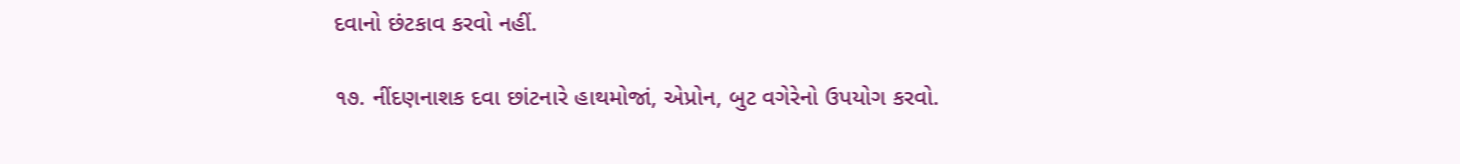દવાનો છંટકાવ કરવો નહીં.

૧૭. નીંદણનાશક દવા છાંટનારે હાથમોજાં, એપ્રોન, બુટ વગેરેનો ઉપયોગ કરવો.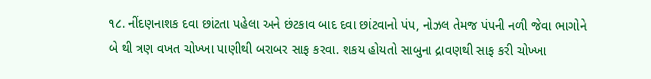૧૮. નીંદણનાશક દવા છાંટતા પહેલા અને છંટકાવ બાદ દવા છાંટવાનો પંપ, નોઝલ તેમજ પંપની નળી જેવા ભાગોને બે થી ત્રણ વખત ચોખ્ખા પાણીથી બરાબર સાફ કરવા. શકય હોયતો સાબુના દ્રાવણથી સાફ કરી ચોખ્ખા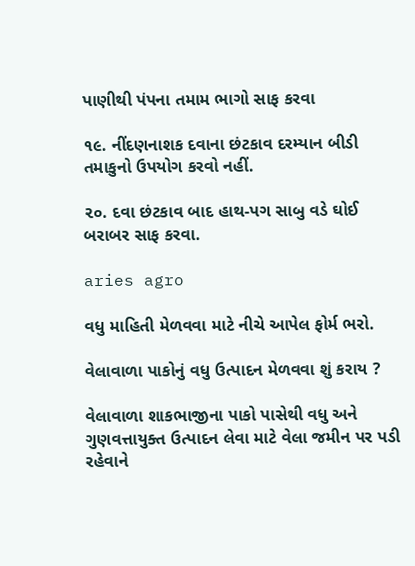પાણીથી પંપના તમામ ભાગો સાફ કરવા

૧૯. નીંદણનાશક દવાના છંટકાવ દરમ્યાન બીડી તમાકુનો ઉપયોગ કરવો નહીં.

૨૦. દવા છંટકાવ બાદ હાથ-પગ સાબુ વડે ઘોઈ બરાબર સાફ કરવા.

aries agro

વધુ માહિતી મેળવવા માટે નીચે આપેલ ફોર્મ ભરો.

વેલાવાળા પાકોનું વધુ ઉત્પાદન મેળવવા શું કરાય ?

વેલાવાળા શાકભાજીના પાકો પાસેથી વધુ અને ગુણવત્તાયુક્ત ઉત્પાદન લેવા માટે વેલા જમીન પર પડી રહેવાને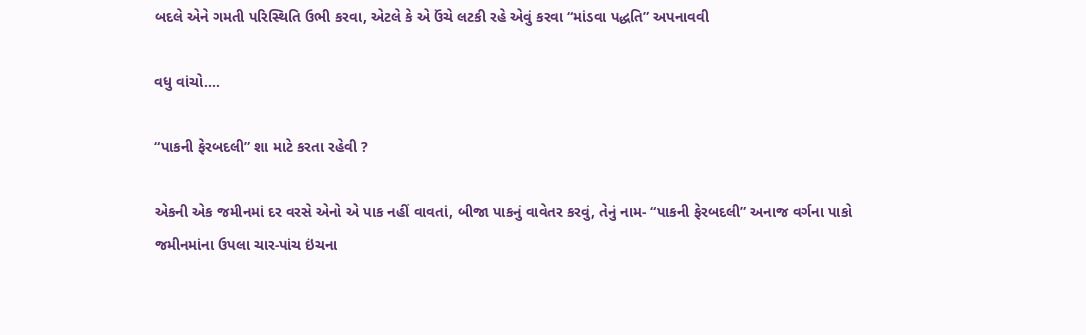બદલે એને ગમતી પરિસ્થિતિ ઉભી કરવા, એટલે કે એ ઉંચે લટકી રહે એવું કરવા “માંડવા પદ્ધતિ” અપનાવવી

વધુ વાંચો....

“પાકની ફેરબદલી” શા માટે કરતા રહેવી ?

એકની એક જમીનમાં દર વરસે એનો એ પાક નહીં વાવતાં, બીજા પાકનું વાવેતર કરવું, તેનું નામ- “પાકની ફેરબદલી” અનાજ વર્ગના પાકો જમીનમાંના ઉપલા ચાર-પાંચ ઇંચના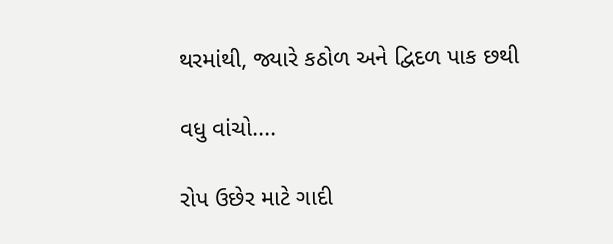થરમાંથી, જ્યારે કઠોળ અને દ્વિદળ પાક છથી

વધુ વાંચો....

રોપ ઉછેર માટે ગાદી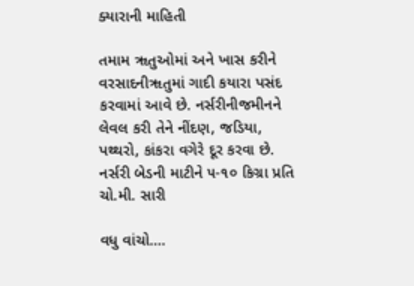ક્યારાની માહિતી

તમામ ૠતુઓમાં અને ખાસ કરીને વરસાદનીૠતુમાં ગાદી કયારા પસંદ કરવામાં આવે છે. નર્સરીનીજમીનને લેવલ કરી તેને નીંદણ, જડિયા, પથ્થરો, કાંકરા વગેરે દૂર કરવા છે. નર્સરી બેડની માટીને ૫-૧૦ કિગ્રા પ્રતિ ચો.મી. સારી

વધુ વાંચો....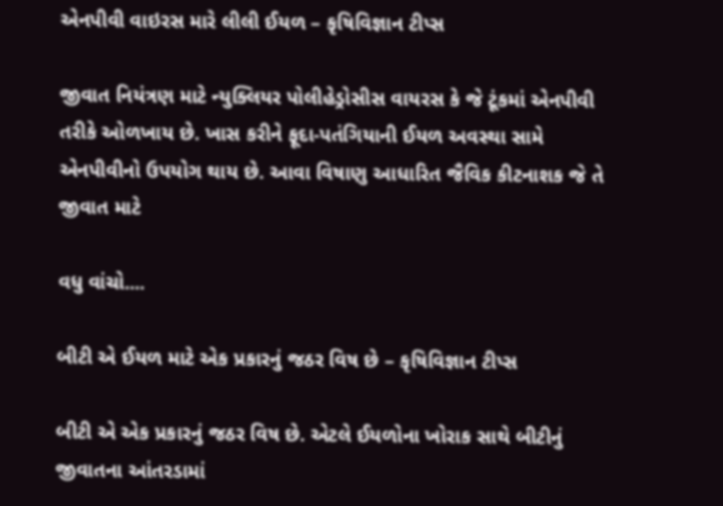એનપીવી વાઇરસ મારે લીલી ઈયળ – કૃષિવિજ્ઞાન ટીપ્સ

જીવાત નિયંત્રણ માટે ન્યુક્લિયર પોલીહેડ્રોસીસ વાયરસ કે જે ટૂંકમાં એનપીવી તરીકે ઓળખાય છે. ખાસ કરીને ફૂદા-પતંગિયાની ઈયળ અવસ્થા સામે એનપીવીનો ઉપયોગ થાય છે. આવા વિષાણુ આધારિત જૈવિક કીટનાશક જે તે જીવાત માટે

વધુ વાંચો....

બીટી એ ઈયળ માટે એક પ્રકારનું જઠર વિષ છે – કૃષિવિજ્ઞાન ટીપ્સ

બીટી એ એક પ્રકારનું જઠર વિષ છે. એટલે ઈયળોના ખોરાક સાથે બીટીનું જીવાતના આંતરડામાં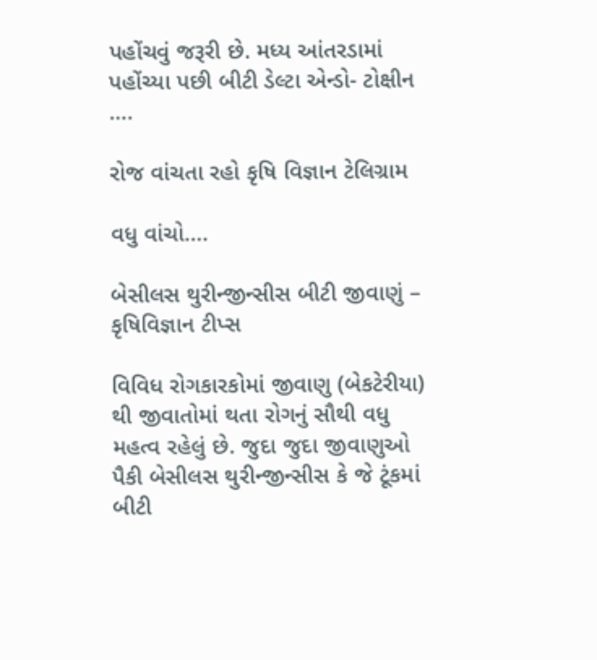પહોંચવું જરૂરી છે. મધ્ય આંતરડામાં પહોંચ્યા પછી બીટી ડેલ્ટા એન્ડો- ટોક્ષીન ….

રોજ વાંચતા રહો કૃષિ વિજ્ઞાન ટેલિગ્રામ

વધુ વાંચો....

બેસીલસ થુરીન્જીન્સીસ બીટી જીવાણું – કૃષિવિજ્ઞાન ટીપ્સ

વિવિધ રોગકારકોમાં જીવાણુ (બેકટેરીયા) થી જીવાતોમાં થતા રોગનું સૌથી વધુ મહત્વ રહેલું છે. જુદા જુદા જીવાણુઓ પૈકી બેસીલસ થુરીન્જીન્સીસ કે જે ટૂંકમાં બીટી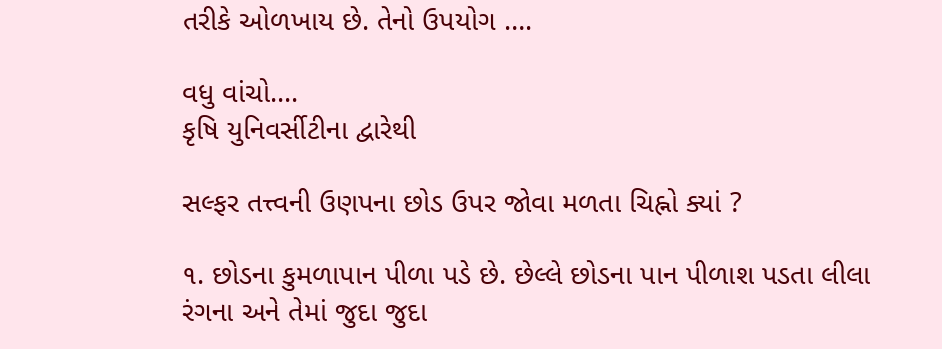તરીકે ઓળખાય છે. તેનો ઉપયોગ ….

વધુ વાંચો....
કૃષિ યુનિવર્સીટીના દ્વારેથી

સલ્ફર તત્ત્વની ઉણપના છોડ ઉપર જોવા મળતા ચિહ્નો ક્યાં ?

૧. છોડના કુમળાપાન પીળા પડે છે. છેલ્લે છોડના પાન પીળાશ પડતા લીલા રંગના અને તેમાં જુદા જુદા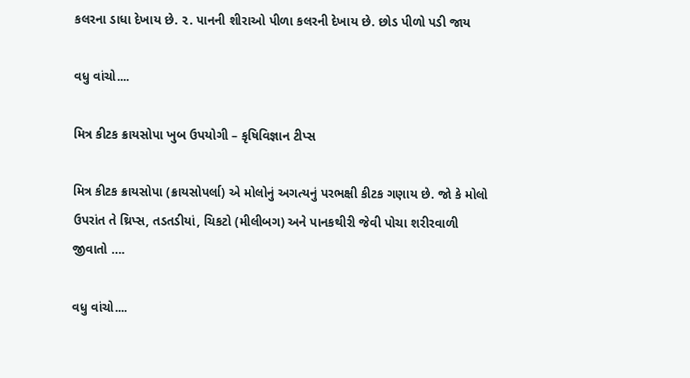કલરના ડાધા દેખાય છે. ૨. પાનની શીરાઓ પીળા કલરની દેખાય છે. છોડ પીળો પડી જાય

વધુ વાંચો....

મિત્ર કીટક ક્રાયસોપા ખુબ ઉપયોગી – કૃષિવિજ્ઞાન ટીપ્સ

મિત્ર કીટક ક્રાયસોપા (ક્રાયસોપર્લા) એ મોલોનું અગત્યનું પરભક્ષી કીટક ગણાય છે. જો કે મોલો ઉપરાંત તે થ્રિપ્સ, તડતડીયાં, ચિકટો (મીલીબગ) અને પાનકથીરી જેવી પોચા શરીરવાળી જીવાતો ….

વધુ વાંચો....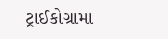ટ્રાઈકોગ્રામા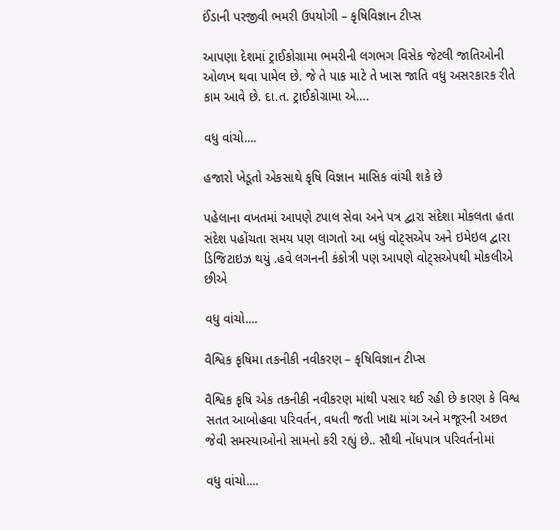ઈંડાની પરજીવી ભમરી ઉપયોગી – કૃષિવિજ્ઞાન ટીપ્સ

આપણા દેશમાં ટ્રાઈકોગ્રામા ભમરીની લગભગ વિસેક જેટલી જાતિઓની ઓળખ થવા પામેલ છે. જે તે પાક માટે તે ખાસ જાતિ વધુ અસરકારક રીતે કામ આવે છે. દા.ત. ટ્રાઈકોગ્રામા એ….

વધુ વાંચો....

હજારો ખેડૂતો એકસાથે કૃષિ વિજ્ઞાન માસિક વાંચી શકે છે

પહેલાના વખતમાં આપણે ટપાલ સેવા અને પત્ર દ્વારા સંદેશા મોકલતા હતા સંદેશ પહોંચતા સમય પણ લાગતો આ બધું વોટ્સએપ અને ઇમેઇલ દ્વારા ડિજિટાઇઝ થયું .હવે લગનની કંકોત્રી પણ આપણે વોટ્સએપથી મોકલીએ છીએ

વધુ વાંચો....

વૈશ્વિક કૃષિમા તકનીકી નવીકરણ – કૃષિવિજ્ઞાન ટીપ્સ

વૈશ્વિક કૃષિ એક તકનીકી નવીકરણ માંથી પસાર થઈ રહી છે કારણ કે વિશ્વ સતત આબોહવા પરિવર્તન, વધતી જતી ખાદ્ય માંગ અને મજૂરની અછત જેવી સમસ્યાઓનો સામનો કરી રહ્યું છે.. સૌથી નોંધપાત્ર પરિવર્તનોમાં

વધુ વાંચો....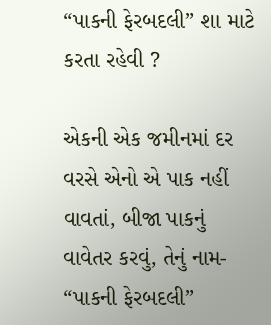“પાકની ફેરબદલી” શા માટે કરતા રહેવી ?

એકની એક જમીનમાં દર વરસે એનો એ પાક નહીં વાવતાં, બીજા પાકનું વાવેતર કરવું, તેનું નામ- “પાકની ફેરબદલી”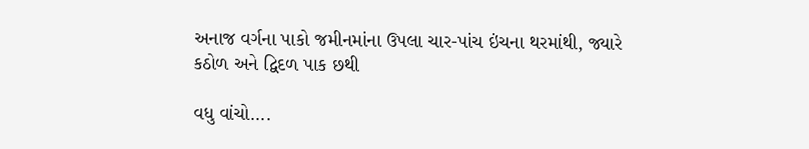અનાજ વર્ગના પાકો જમીનમાંના ઉપલા ચાર-પાંચ ઇંચના થરમાંથી, જ્યારે કઠોળ અને દ્વિદળ પાક છથી

વધુ વાંચો....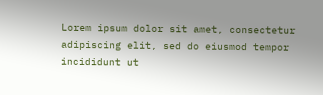Lorem ipsum dolor sit amet, consectetur adipiscing elit, sed do eiusmod tempor incididunt ut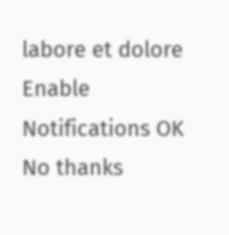labore et dolore
Enable Notifications OK No thanks